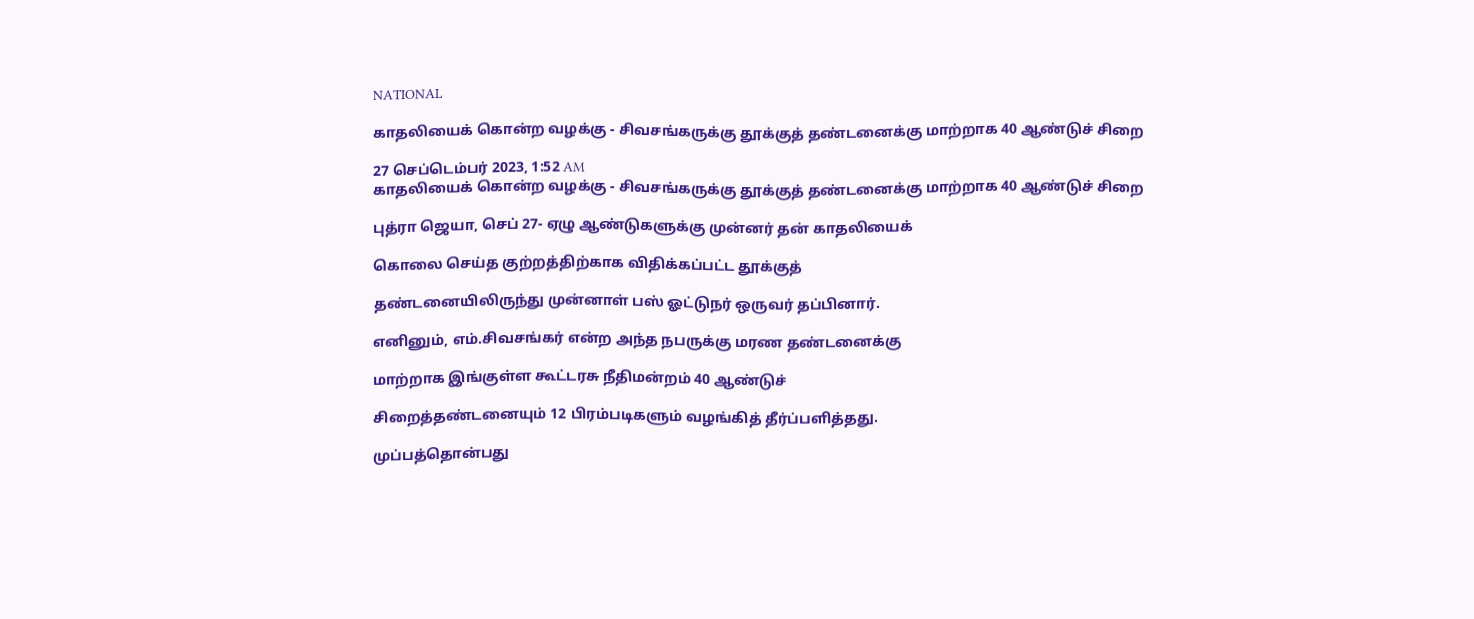NATIONAL

காதலியைக் கொன்ற வழக்கு - சிவசங்கருக்கு தூக்குத் தண்டனைக்கு மாற்றாக 40 ஆண்டுச் சிறை

27 செப்டெம்பர் 2023, 1:52 AM
காதலியைக் கொன்ற வழக்கு - சிவசங்கருக்கு தூக்குத் தண்டனைக்கு மாற்றாக 40 ஆண்டுச் சிறை

புத்ரா ஜெயா, செப் 27- ஏழு ஆண்டுகளுக்கு முன்னர் தன் காதலியைக்

கொலை செய்த குற்றத்திற்காக விதிக்கப்பட்ட தூக்குத்

தண்டனையிலிருந்து முன்னாள் பஸ் ஓட்டுநர் ஒருவர் தப்பினார்.

எனினும், எம்.சிவசங்கர் என்ற அந்த நபருக்கு மரண தண்டனைக்கு

மாற்றாக இங்குள்ள கூட்டரசு நீதிமன்றம் 40 ஆண்டுச்

சிறைத்தண்டனையும் 12 பிரம்படிகளும் வழங்கித் தீர்ப்பளித்தது.

முப்பத்தொன்பது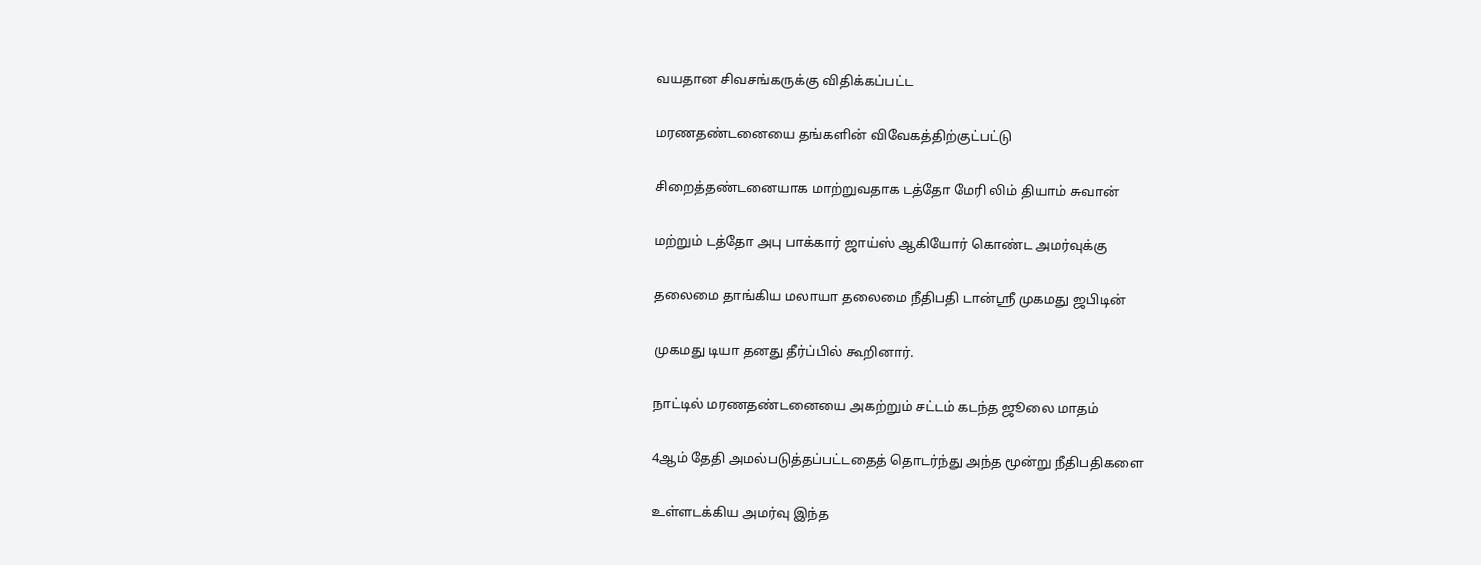வயதான சிவசங்கருக்கு விதிக்கப்பட்ட

மரணதண்டனையை தங்களின் விவேகத்திற்குட்பட்டு

சிறைத்தண்டனையாக மாற்றுவதாக டத்தோ மேரி லிம் தியாம் சுவான்

மற்றும் டத்தோ அபு பாக்கார் ஜாய்ஸ் ஆகியோர் கொண்ட அமர்வுக்கு

தலைமை தாங்கிய மலாயா தலைமை நீதிபதி டான்ஸ்ரீ முகமது ஜபிடின்

முகமது டியா தனது தீர்ப்பில் கூறினார்.

நாட்டில் மரணதண்டனையை அகற்றும் சட்டம் கடந்த ஜூலை மாதம்

4ஆம் தேதி அமல்படுத்தப்பட்டதைத் தொடர்ந்து அந்த மூன்று நீதிபதிகளை

உள்ளடக்கிய அமர்வு இந்த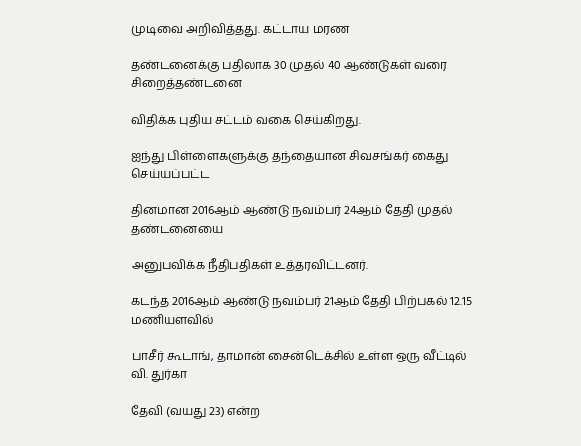முடிவை அறிவித்தது. கட்டாய மரண

தண்டனைக்கு பதிலாக 30 முதல் 40 ஆண்டுகள் வரை சிறைத்தண்டனை

விதிக்க புதிய சட்டம் வகை செய்கிறது.

ஐந்து பிள்ளைகளுக்கு தந்தையான சிவசங்கர் கைது செய்யப்பட்ட

தினமான 2016ஆம் ஆண்டு நவம்பர் 24ஆம் தேதி முதல் தண்டனையை

அனுபவிக்க நீதிபதிகள் உத்தரவிட்டனர்.

கடந்த 2016ஆம் ஆண்டு நவம்பர் 21ஆம் தேதி பிற்பகல் 12.15 மணியளவில்

பாசீர் கூடாங், தாமான் சைன்டெக்சில் உள்ள ஒரு வீட்டில் வி. துர்கா

தேவி (வயது 23) என்ற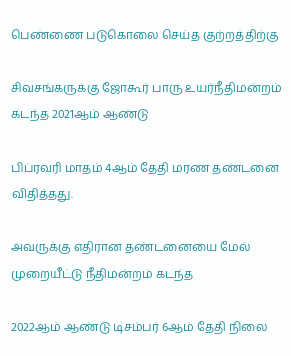பெண்ணை படுகொலை செய்த குற்றத்திற்கு

சிவசங்கருக்கு ஜோகூர் பாரு உயர்நீதிமன்றம் கடந்த 2021ஆம் ஆண்டு

பிப்ரவரி மாதம் 4ஆம் தேதி மரண தண்டனை விதித்தது.

அவருக்கு எதிரான தண்டனையை மேல் முறையீட்டு நீதிமன்றம் கடந்த

2022ஆம் ஆண்டு டிசம்பர் 6ஆம் தேதி நிலை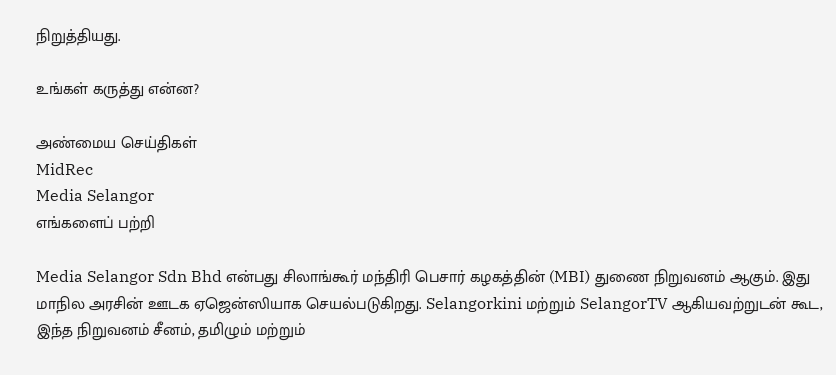நிறுத்தியது.

உங்கள் கருத்து என்ன?

அண்மைய செய்திகள்
MidRec
Media Selangor
எங்களைப் பற்றி

Media Selangor Sdn Bhd என்பது சிலாங்கூர் மந்திரி பெசார் கழகத்தின் (MBI) துணை நிறுவனம் ஆகும். இது மாநில அரசின் ஊடக ஏஜென்ஸியாக செயல்படுகிறது. Selangorkini மற்றும் SelangorTV ஆகியவற்றுடன் கூட, இந்த நிறுவனம் சீனம், தமிழும் மற்றும்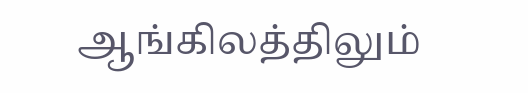ஆங்கிலத்திலும்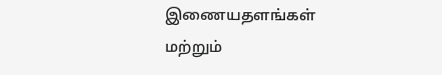இணையதளங்கள் மற்றும்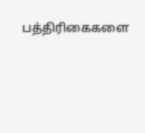பத்திரிகைகளை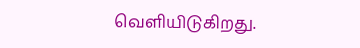வெளியிடுகிறது.